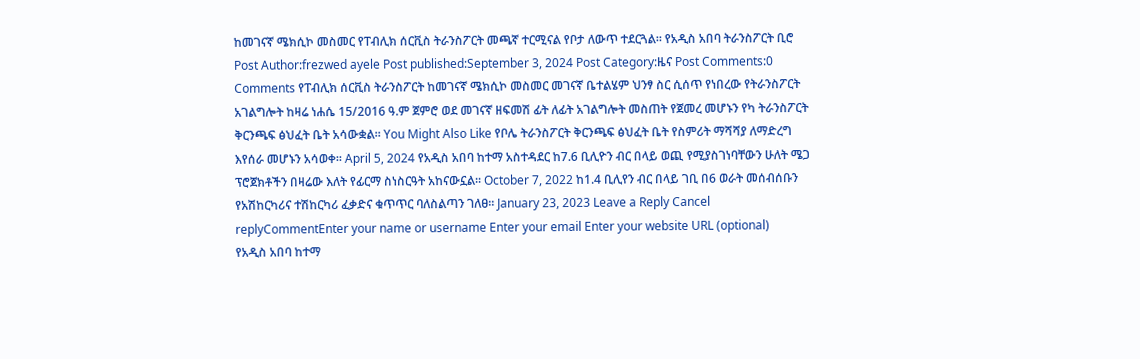ከመገናኛ ሜክሲኮ መስመር የፐብሊክ ሰርቪስ ትራንስፖርት መጫኛ ተርሚናል የቦታ ለውጥ ተደርጓል። የአዲስ አበባ ትራንስፖርት ቢሮ Post Author:frezwed ayele Post published:September 3, 2024 Post Category:ዜና Post Comments:0 Comments የፐብሊክ ሰርቪስ ትራንስፖርት ከመገናኛ ሜክሲኮ መስመር መገናኛ ቤተልሄም ህንፃ ስር ሲሰጥ የነበረው የትራንስፖርት አገልግሎት ከዛሬ ነሐሴ 15/2016 ዓ.ም ጀምሮ ወደ መገናኛ ዘፍመሽ ፊት ለፊት አገልግሎት መስጠት የጀመረ መሆኑን የካ ትራንስፖርት ቅርንጫፍ ፅህፈት ቤት አሳውቋል። You Might Also Like የቦሌ ትራንስፖርት ቅርንጫፍ ፅህፈት ቤት የስምሪት ማሻሻያ ለማድረግ እየሰራ መሆኑን አሳወቀ፡፡ April 5, 2024 የአዲስ አበባ ከተማ አስተዳደር ከ7.6 ቢሊዮን ብር በላይ ወጪ የሚያስገነባቸውን ሁለት ሜጋ ፕሮጀክቶችን በዛሬው እለት የፊርማ ስነስርዓት አከናውኗል፡፡ October 7, 2022 ከ1.4 ቢሊየን ብር በላይ ገቢ በ6 ወራት መሰብሰቡን የአሽከርካሪና ተሽከርካሪ ፈቃድና ቁጥጥር ባለስልጣን ገለፀ፡፡ January 23, 2023 Leave a Reply Cancel replyCommentEnter your name or username Enter your email Enter your website URL (optional)
የአዲስ አበባ ከተማ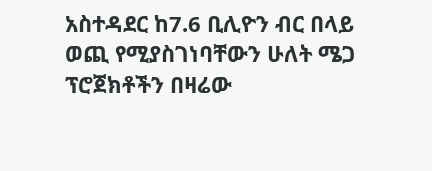አስተዳደር ከ7.6 ቢሊዮን ብር በላይ ወጪ የሚያስገነባቸውን ሁለት ሜጋ ፕሮጀክቶችን በዛሬው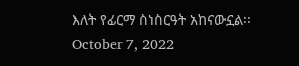እለት የፊርማ ስነስርዓት አከናውኗል፡፡ October 7, 2022